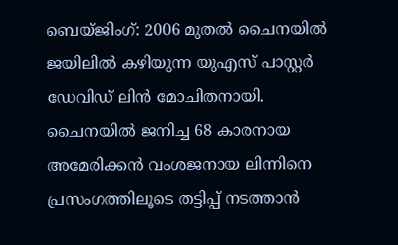ബെയ്ജിംഗ്: 2006 മുതൽ ചൈനയിൽ ജയിലിൽ കഴിയുന്ന യുഎസ് പാസ്റ്റർ ഡേവിഡ് ലിൻ മോചിതനായി. ചൈനയില്‍ ജനിച്ച 68 കാരനായ  അമേരിക്കന്‍ വംശജനായ ലിന്നിനെ പ്രസംഗത്തിലൂടെ തട്ടിപ്പ് നടത്താന്‍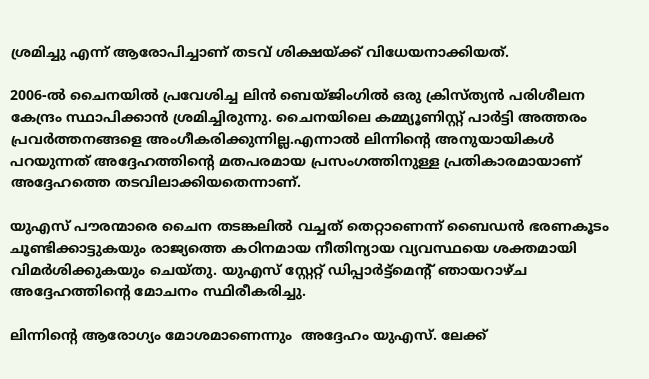ശ്രമിച്ചു എന്ന് ആരോപിച്ചാണ് തടവ് ശിക്ഷയ്ക്ക് വിധേയനാക്കിയത്.

2006-ൽ ചൈനയിൽ പ്രവേശിച്ച ലിൻ ബെയ്ജിംഗിൽ ഒരു ക്രിസ്ത്യൻ പരിശീലന കേന്ദ്രം സ്ഥാപിക്കാൻ ശ്രമിച്ചിരുന്നു. ചൈനയിലെ കമ്മ്യൂണിസ്റ്റ് പാർട്ടി അത്തരം പ്രവർത്തനങ്ങളെ അംഗീകരിക്കുന്നില്ല.എന്നാല്‍ ലിന്നിന്റെ അനുയായികള്‍ പറയുന്നത് അദ്ദേഹത്തിന്റെ മതപരമായ പ്രസംഗത്തിനുള്ള പ്രതികാരമായാണ് അദ്ദേഹത്തെ തടവിലാക്കിയതെന്നാണ്.

യുഎസ് പൗരന്മാരെ ചൈന തടങ്കലിൽ വച്ചത് തെറ്റാണെന്ന് ബൈഡൻ ഭരണകൂടം ചൂണ്ടിക്കാട്ടുകയും രാജ്യത്തെ കഠിനമായ നീതിന്യായ വ്യവസ്ഥയെ ശക്തമായി വിമർശിക്കുകയും ചെയ്തു. യുഎസ് സ്റ്റേറ്റ് ഡിപ്പാർട്ട്‌മെൻ്റ് ഞായറാഴ്ച അദ്ദേഹത്തിൻ്റെ മോചനം സ്ഥിരീകരിച്ചു.

ലിന്നിന്റെ ആരോഗ്യം മോശമാണെന്നും  അദ്ദേഹം യുഎസ്. ലേക്ക്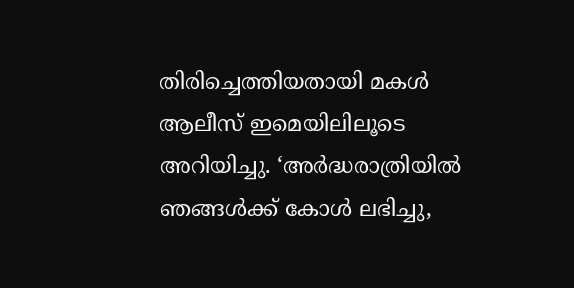തിരിച്ചെത്തിയതായി മകള്‍ ആലീസ് ഇമെയിലിലൂടെ അറിയിച്ചു. ‘അര്‍ദ്ധരാത്രിയില്‍ ഞങ്ങള്‍ക്ക് കോള്‍ ലഭിച്ചു,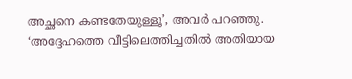അച്ഛനെ കണ്ടതേയുള്ളൂ’, അവര്‍ പറഞ്ഞു. ‘അദ്ദേഹത്തെ വീട്ടിലെത്തിച്ചതില്‍ അതിയായ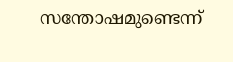സന്തോഷമുണ്ടെന്ന്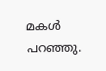മകള്‍ പറഞ്ഞു.